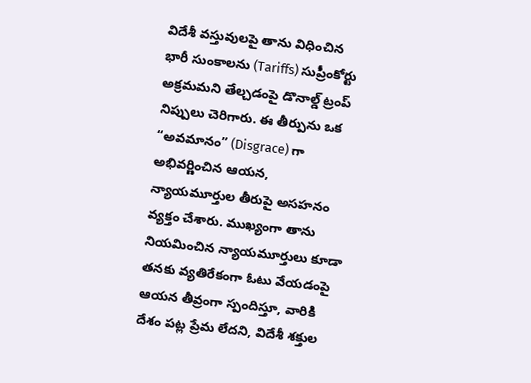విదేశీ వస్తువులపై తాను విధించిన భారీ సుంకాలను (Tariffs) సుప్రీంకోర్టు అక్రమమని తేల్చడంపై డొనాల్డ్ ట్రంప్ నిప్పులు చెరిగారు. ఈ తీర్పును ఒక “అవమానం” (Disgrace) గా అభివర్ణించిన ఆయన, న్యాయమూర్తుల తీరుపై అసహనం వ్యక్తం చేశారు. ముఖ్యంగా తాను నియమించిన న్యాయమూర్తులు కూడా తనకు వ్యతిరేకంగా ఓటు వేయడంపై ఆయన తీవ్రంగా స్పందిస్తూ, వారికి దేశం పట్ల ప్రేమ లేదని, విదేశీ శక్తుల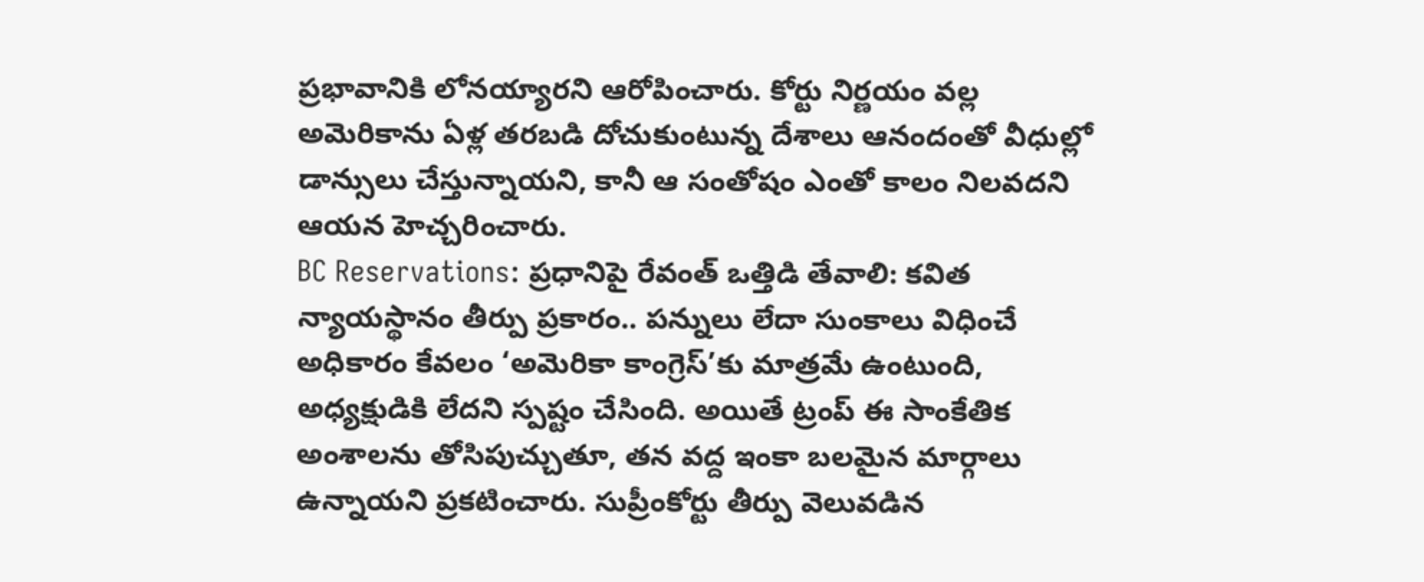ప్రభావానికి లోనయ్యారని ఆరోపించారు. కోర్టు నిర్ణయం వల్ల అమెరికాను ఏళ్ల తరబడి దోచుకుంటున్న దేశాలు ఆనందంతో వీధుల్లో డాన్సులు చేస్తున్నాయని, కానీ ఆ సంతోషం ఎంతో కాలం నిలవదని ఆయన హెచ్చరించారు.
BC Reservations: ప్రధానిపై రేవంత్ ఒత్తిడి తేవాలి: కవిత
న్యాయస్థానం తీర్పు ప్రకారం.. పన్నులు లేదా సుంకాలు విధించే అధికారం కేవలం ‘అమెరికా కాంగ్రెస్’కు మాత్రమే ఉంటుంది, అధ్యక్షుడికి లేదని స్పష్టం చేసింది. అయితే ట్రంప్ ఈ సాంకేతిక అంశాలను తోసిపుచ్చుతూ, తన వద్ద ఇంకా బలమైన మార్గాలు ఉన్నాయని ప్రకటించారు. సుప్రీంకోర్టు తీర్పు వెలువడిన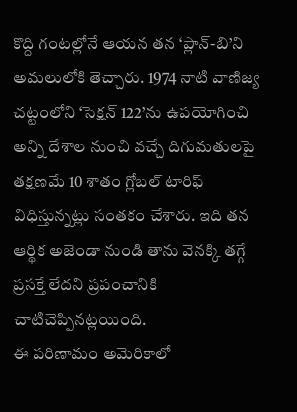కొద్ది గంటల్లోనే ఆయన తన ‘ప్లాన్-బి’ని అమలులోకి తెచ్చారు. 1974 నాటి వాణిజ్య చట్టంలోని ‘సెక్షన్ 122’ను ఉపయోగించి అన్ని దేశాల నుంచి వచ్చే దిగుమతులపై తక్షణమే 10 శాతం గ్లోబల్ టారిఫ్ విధిస్తున్నట్లు సంతకం చేశారు. ఇది తన ఆర్థిక అజెండా నుండి తాను వెనక్కి తగ్గే ప్రసక్తే లేదని ప్రపంచానికి చాటిచెప్పినట్లయింది.
ఈ పరిణామం అమెరికాలో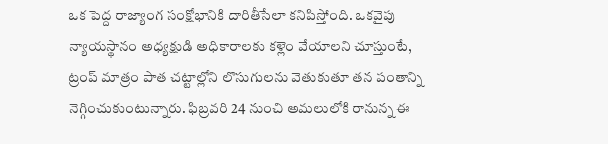ఒక పెద్ద రాజ్యాంగ సంక్షోభానికి దారితీసేలా కనిపిస్తోంది. ఒకవైపు న్యాయస్థానం అధ్యక్షుడి అధికారాలకు కళ్లెం వేయాలని చూస్తుంటే, ట్రంప్ మాత్రం పాత చట్టాల్లోని లొసుగులను వెతుకుతూ తన పంతాన్ని నెగ్గించుకుంటున్నారు. ఫిబ్రవరి 24 నుంచి అమలులోకి రానున్న ఈ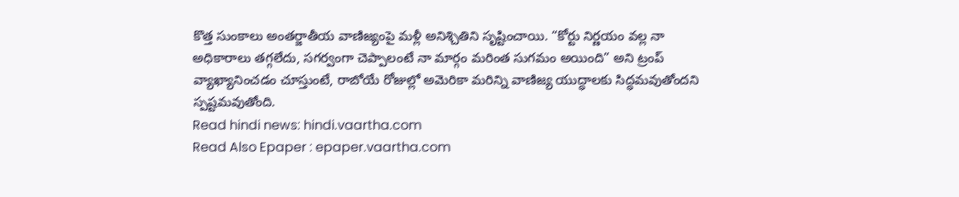కొత్త సుంకాలు అంతర్జాతీయ వాణిజ్యంపై మళ్లీ అనిశ్చితిని సృష్టించాయి. “కోర్టు నిర్ణయం వల్ల నా అధికారాలు తగ్గలేదు, సగర్వంగా చెప్పాలంటే నా మార్గం మరింత సుగమం అయింది” అని ట్రంప్ వ్యాఖ్యానించడం చూస్తుంటే, రాబోయే రోజుల్లో అమెరికా మరిన్ని వాణిజ్య యుద్ధాలకు సిద్ధమవుతోందని స్పష్టమవుతోంది.
Read hindi news: hindi.vaartha.com
Read Also Epaper : epaper.vaartha.com